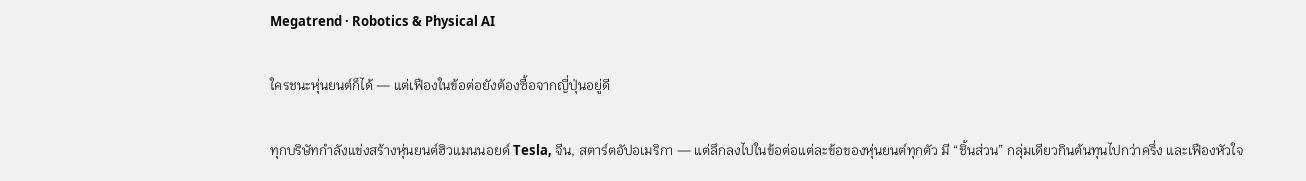Megatrend · Robotics & Physical AI

ใครชนะหุ่นยนต์ก็ได้ — แต่เฟืองในข้อต่อยังต้องซื้อจากญี่ปุ่นอยู่ดี

ทุกบริษัทกำลังแข่งสร้างหุ่นยนต์ฮิวแมนนอยด์ Tesla, จีน, สตาร์ตอัปอเมริกา — แต่ลึกลงไปในข้อต่อแต่ละข้อของหุ่นยนต์ทุกตัว มี “ชิ้นส่วน” กลุ่มเดียวกินต้นทุนไปกว่าครึ่ง และเฟืองหัวใจ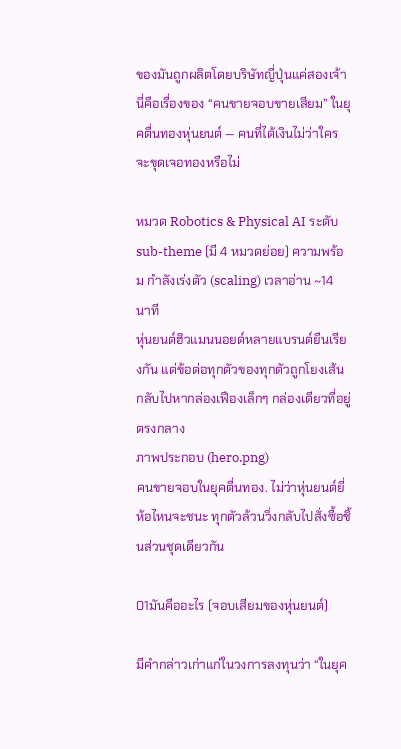ของมันถูกผลิตโดยบริษัทญี่ปุ่นแค่สองเจ้า นี่คือเรื่องของ “คนขายจอบขายเสียม” ในยุคตื่นทองหุ่นยนต์ — คนที่ได้เงินไม่ว่าใครจะขุดเจอทองหรือไม่

หมวด Robotics & Physical AI ระดับ sub-theme (มี 4 หมวดย่อย) ความพร้อม กำลังเร่งตัว (scaling) เวลาอ่าน ~14 นาที
หุ่นยนต์ฮิวแมนนอยด์หลายแบรนด์ยืนเรียงกัน แต่ข้อต่อทุกตัวของทุกตัวถูกโยงเส้นกลับไปหากล่องเฟืองเล็กๆ กล่องเดียวที่อยู่ตรงกลาง
ภาพประกอบ (hero.png)
คนขายจอบในยุคตื่นทอง. ไม่ว่าหุ่นยนต์ยี่ห้อไหนจะชนะ ทุกตัวล้วนวิ่งกลับไปสั่งซื้อชิ้นส่วนชุดเดียวกัน

01มันคืออะไร (จอบเสียมของหุ่นยนต์)

มีคำกล่าวเก่าแก่ในวงการลงทุนว่า “ในยุค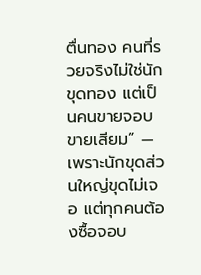ตื่นทอง คนที่รวยจริงไม่ใช่นักขุดทอง แต่เป็นคนขายจอบขายเสียม” — เพราะนักขุดส่วนใหญ่ขุดไม่เจอ แต่ทุกคนต้องซื้อจอบ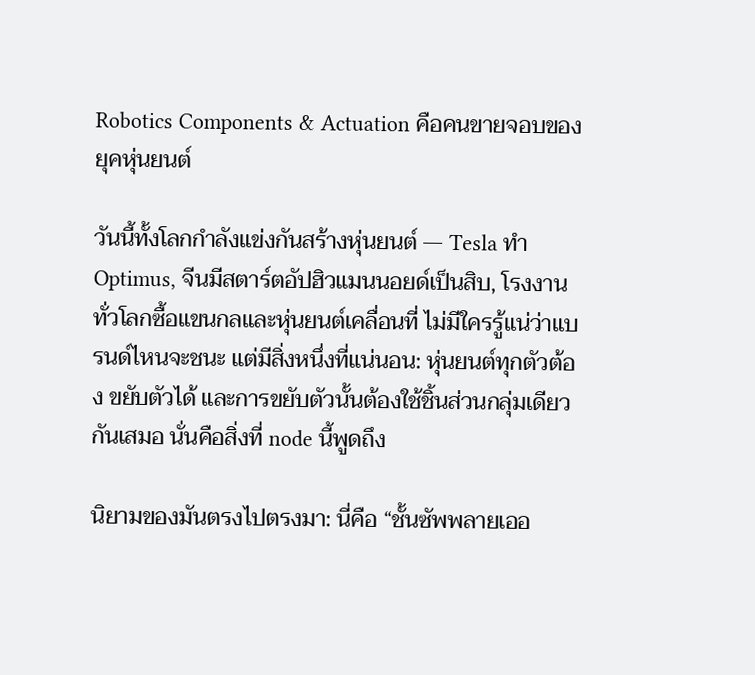Robotics Components & Actuation คือคนขายจอบของยุคหุ่นยนต์

วันนี้ทั้งโลกกำลังแข่งกันสร้างหุ่นยนต์ — Tesla ทำ Optimus, จีนมีสตาร์ตอัปฮิวแมนนอยด์เป็นสิบ, โรงงานทั่วโลกซื้อแขนกลและหุ่นยนต์เคลื่อนที่ ไม่มีใครรู้แน่ว่าแบรนด์ไหนจะชนะ แต่มีสิ่งหนึ่งที่แน่นอน: หุ่นยนต์ทุกตัวต้อง ขยับตัวได้ และการขยับตัวนั้นต้องใช้ชิ้นส่วนกลุ่มเดียวกันเสมอ นั่นคือสิ่งที่ node นี้พูดถึง

นิยามของมันตรงไปตรงมา: นี่คือ “ชั้นซัพพลายเออ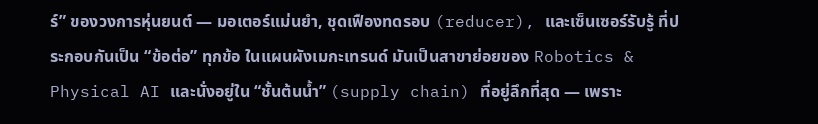ร์” ของวงการหุ่นยนต์ — มอเตอร์แม่นยำ, ชุดเฟืองทดรอบ (reducer), และเซ็นเซอร์รับรู้ ที่ประกอบกันเป็น “ข้อต่อ” ทุกข้อ ในแผนผังเมกะเทรนด์ มันเป็นสาขาย่อยของ Robotics & Physical AI และนั่งอยู่ใน “ชั้นต้นน้ำ” (supply chain) ที่อยู่ลึกที่สุด — เพราะ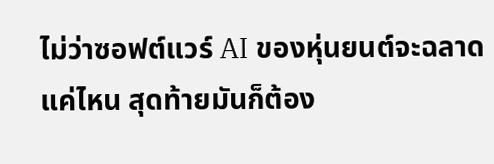ไม่ว่าซอฟต์แวร์ AI ของหุ่นยนต์จะฉลาดแค่ไหน สุดท้ายมันก็ต้อง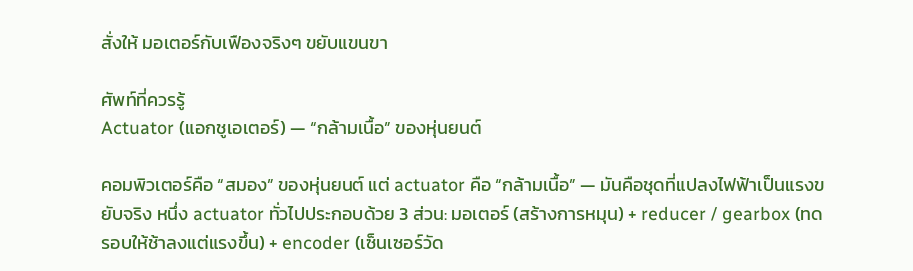สั่งให้ มอเตอร์กับเฟืองจริงๆ ขยับแขนขา

ศัพท์ที่ควรรู้
Actuator (แอกชูเอเตอร์) — “กล้ามเนื้อ” ของหุ่นยนต์

คอมพิวเตอร์คือ “สมอง” ของหุ่นยนต์ แต่ actuator คือ “กล้ามเนื้อ” — มันคือชุดที่แปลงไฟฟ้าเป็นแรงขยับจริง หนึ่ง actuator ทั่วไปประกอบด้วย 3 ส่วน: มอเตอร์ (สร้างการหมุน) + reducer / gearbox (ทดรอบให้ช้าลงแต่แรงขึ้น) + encoder (เซ็นเซอร์วัด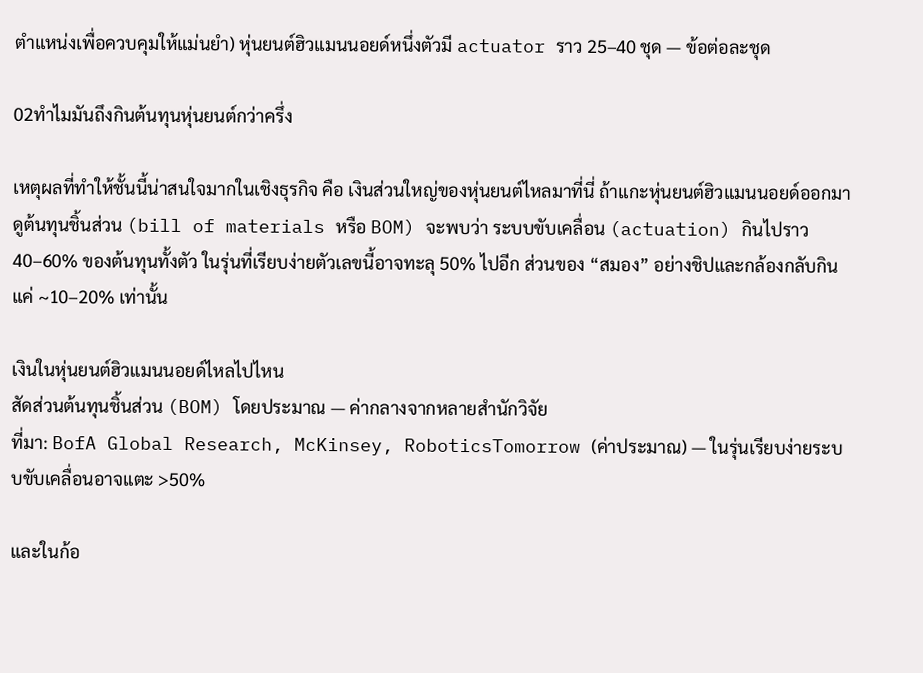ตำแหน่งเพื่อควบคุมให้แม่นยำ) หุ่นยนต์ฮิวแมนนอยด์หนึ่งตัวมี actuator ราว 25–40 ชุด — ข้อต่อละชุด

02ทำไมมันถึงกินต้นทุนหุ่นยนต์กว่าครึ่ง

เหตุผลที่ทำให้ชั้นนี้น่าสนใจมากในเชิงธุรกิจ คือ เงินส่วนใหญ่ของหุ่นยนต์ไหลมาที่นี่ ถ้าแกะหุ่นยนต์ฮิวแมนนอยด์ออกมาดูต้นทุนชิ้นส่วน (bill of materials หรือ BOM) จะพบว่า ระบบขับเคลื่อน (actuation) กินไปราว 40–60% ของต้นทุนทั้งตัว ในรุ่นที่เรียบง่ายตัวเลขนี้อาจทะลุ 50% ไปอีก ส่วนของ “สมอง” อย่างชิปและกล้องกลับกินแค่ ~10–20% เท่านั้น

เงินในหุ่นยนต์ฮิวแมนนอยด์ไหลไปไหน
สัดส่วนต้นทุนชิ้นส่วน (BOM) โดยประมาณ — ค่ากลางจากหลายสำนักวิจัย
ที่มา: BofA Global Research, McKinsey, RoboticsTomorrow (ค่าประมาณ) — ในรุ่นเรียบง่ายระบบขับเคลื่อนอาจแตะ >50%

และในก้อ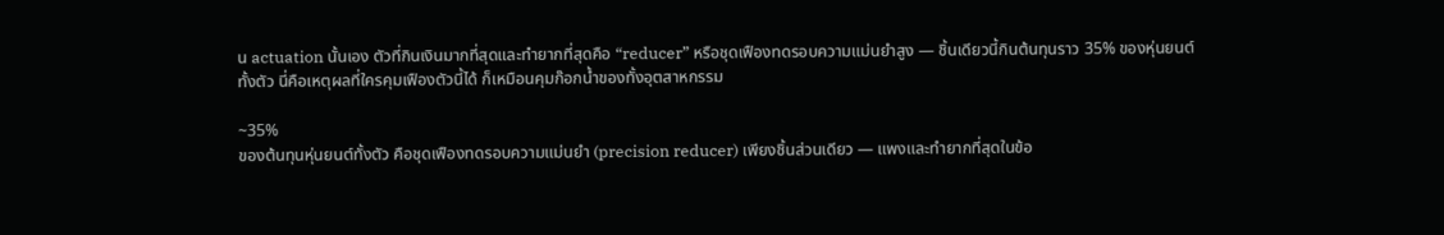น actuation นั้นเอง ตัวที่กินเงินมากที่สุดและทำยากที่สุดคือ “reducer” หรือชุดเฟืองทดรอบความแม่นยำสูง — ชิ้นเดียวนี้กินต้นทุนราว 35% ของหุ่นยนต์ทั้งตัว นี่คือเหตุผลที่ใครคุมเฟืองตัวนี้ได้ ก็เหมือนคุมก๊อกน้ำของทั้งอุตสาหกรรม

~35%
ของต้นทุนหุ่นยนต์ทั้งตัว คือชุดเฟืองทดรอบความแม่นยำ (precision reducer) เพียงชิ้นส่วนเดียว — แพงและทำยากที่สุดในข้อ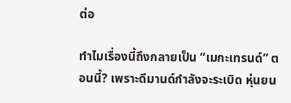ต่อ

ทำไมเรื่องนี้ถึงกลายเป็น “เมกะเทรนด์” ตอนนี้? เพราะดีมานด์กำลังจะระเบิด หุ่นยน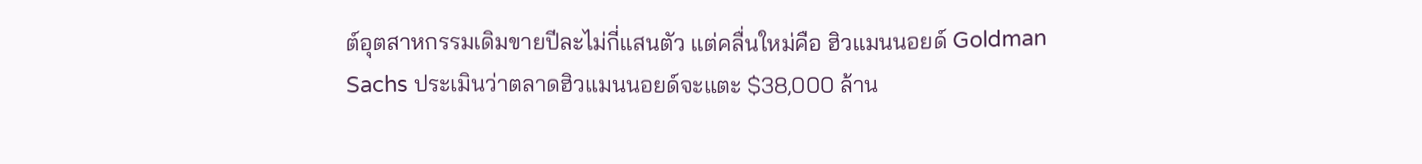ต์อุตสาหกรรมเดิมขายปีละไม่กี่แสนตัว แต่คลื่นใหม่คือ ฮิวแมนนอยด์ Goldman Sachs ประเมินว่าตลาดฮิวแมนนอยด์จะแตะ $38,000 ล้าน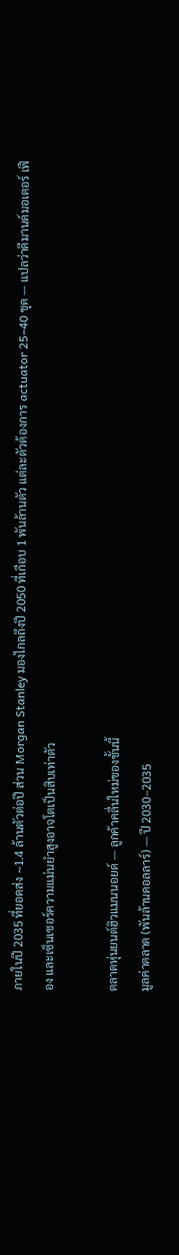ภายในปี 2035 ที่ยอดส่ง ~1.4 ล้านตัวต่อปี ส่วน Morgan Stanley มองไกลถึงปี 2050 ที่เกือบ 1 พันล้านตัว แต่ละตัวต้องการ actuator 25–40 ชุด — แปลว่าดีมานด์มอเตอร์ เฟือง และเซ็นเซอร์ความแม่นยำสูงอาจโตเป็นสิบเท่าตัว

ตลาดหุ่นยนต์ฮิวแมนนอยด์ — ลูกค้าคลื่นใหม่ของชั้นนี้
มูลค่าตลาด (พันล้านดอลลาร์) — ปี 2030–2035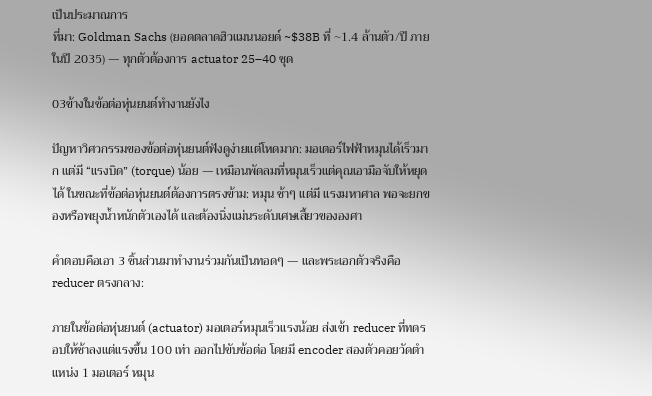เป็นประมาณการ
ที่มา: Goldman Sachs (ยอดตลาดฮิวแมนนอยด์ ~$38B ที่ ~1.4 ล้านตัว/ปี ภายในปี 2035) — ทุกตัวต้องการ actuator 25–40 ชุด

03ข้างในข้อต่อหุ่นยนต์ทำงานยังไง

ปัญหาวิศวกรรมของข้อต่อหุ่นยนต์ฟังดูง่ายแต่โหดมาก: มอเตอร์ไฟฟ้าหมุนได้เร็วมาก แต่มี “แรงบิด” (torque) น้อย — เหมือนพัดลมที่หมุนเร็วแต่คุณเอามือจับให้หยุดได้ ในขณะที่ข้อต่อหุ่นยนต์ต้องการตรงข้าม: หมุน ช้าๆ แต่มี แรงมหาศาล พอจะยกของหรือพยุงน้ำหนักตัวเองได้ และต้องนิ่งแม่นระดับเศษเสี้ยวขององศา

คำตอบคือเอา 3 ชิ้นส่วนมาทำงานร่วมกันเป็นทอดๆ — และพระเอกตัวจริงคือ reducer ตรงกลาง:

ภายในข้อต่อหุ่นยนต์ (actuator) มอเตอร์หมุนเร็วแรงน้อย ส่งเข้า reducer ที่ทดรอบให้ช้าลงแต่แรงขึ้น 100 เท่า ออกไปขับข้อต่อ โดยมี encoder สองตัวคอยวัดตำแหน่ง 1 มอเตอร์ หมุน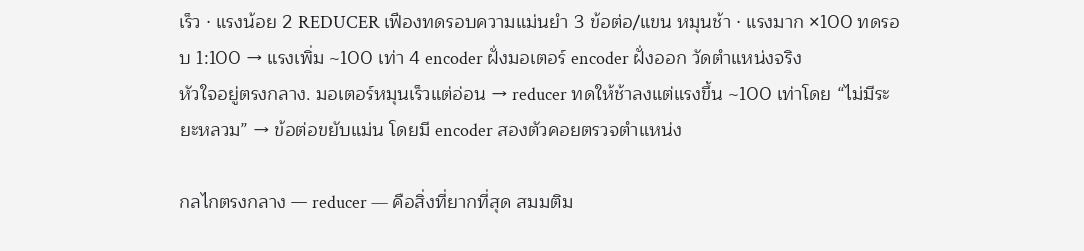เร็ว · แรงน้อย 2 REDUCER เฟืองทดรอบความแม่นยำ 3 ข้อต่อ/แขน หมุนช้า · แรงมาก ×100 ทดรอบ 1:100 → แรงเพิ่ม ~100 เท่า 4 encoder ฝั่งมอเตอร์ encoder ฝั่งออก วัดตำแหน่งจริง
หัวใจอยู่ตรงกลาง. มอเตอร์หมุนเร็วแต่อ่อน → reducer ทดให้ช้าลงแต่แรงขึ้น ~100 เท่าโดย “ไม่มีระยะหลวม” → ข้อต่อขยับแม่น โดยมี encoder สองตัวคอยตรวจตำแหน่ง

กลไกตรงกลาง — reducer — คือสิ่งที่ยากที่สุด สมมติม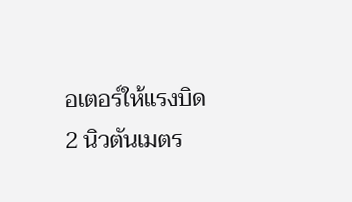อเตอร์ให้แรงบิด 2 นิวตันเมตร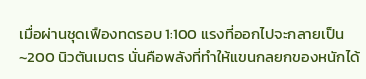เมื่อผ่านชุดเฟืองทดรอบ 1:100 แรงที่ออกไปจะกลายเป็น ~200 นิวตันเมตร นั่นคือพลังที่ทำให้แขนกลยกของหนักได้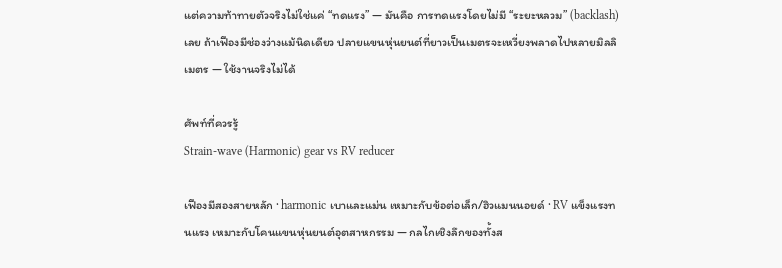แต่ความท้าทายตัวจริงไม่ใช่แค่ “ทดแรง” — มันคือ การทดแรงโดยไม่มี “ระยะหลวม” (backlash) เลย ถ้าเฟืองมีช่องว่างแม้นิดเดียว ปลายแขนหุ่นยนต์ที่ยาวเป็นเมตรจะเหวี่ยงพลาดไปหลายมิลลิเมตร — ใช้งานจริงไม่ได้

ศัพท์ที่ควรรู้
Strain-wave (Harmonic) gear vs RV reducer

เฟืองมีสองสายหลัก · harmonic เบาและแม่น เหมาะกับข้อต่อเล็ก/ฮิวแมนนอยด์ · RV แข็งแรงทนแรง เหมาะกับโคนแขนหุ่นยนต์อุตสาหกรรม — กลไกเชิงลึกของทั้งส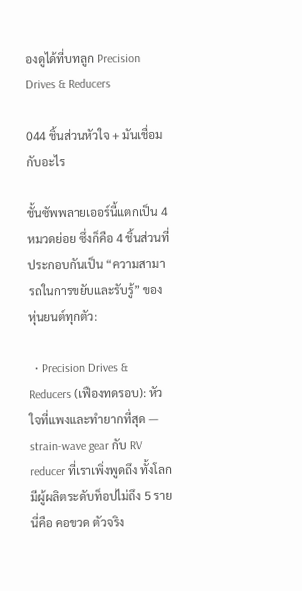องดูได้ที่บทลูก Precision Drives & Reducers

044 ชิ้นส่วนหัวใจ + มันเชื่อมกับอะไร

ชั้นซัพพลายเออร์นี้แตกเป็น 4 หมวดย่อย ซึ่งก็คือ 4 ชิ้นส่วนที่ประกอบกันเป็น “ความสามารถในการขยับและรับรู้” ของหุ่นยนต์ทุกตัว:

  • Precision Drives & Reducers (เฟืองทดรอบ): หัวใจที่แพงและทำยากที่สุด — strain-wave gear กับ RV reducer ที่เราเพิ่งพูดถึง ทั้งโลกมีผู้ผลิตระดับท็อปไม่ถึง 5 ราย นี่คือ คอขวด ตัวจริง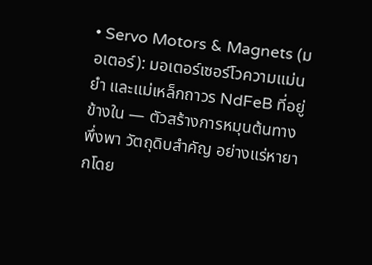• Servo Motors & Magnets (มอเตอร์): มอเตอร์เซอร์โวความแม่นยำ และแม่เหล็กถาวร NdFeB ที่อยู่ข้างใน — ตัวสร้างการหมุนต้นทาง พึ่งพา วัตถุดิบสำคัญ อย่างแร่หายากโดย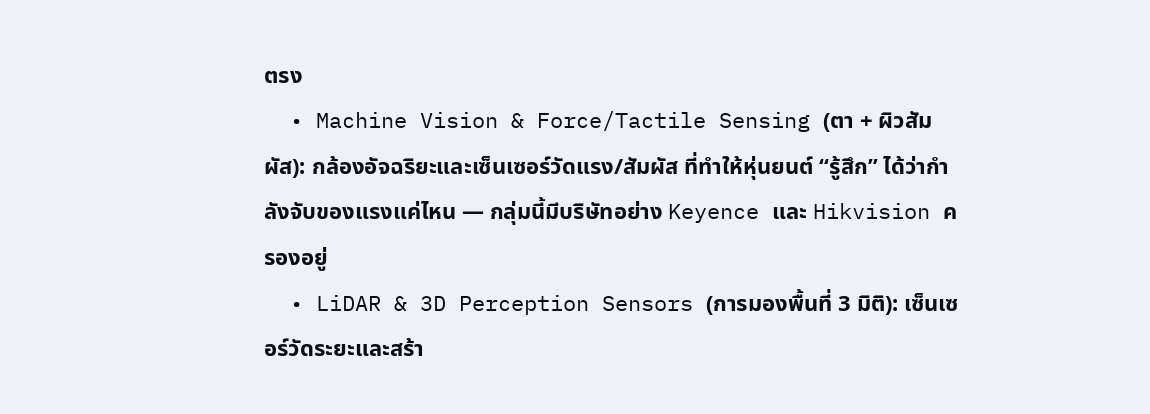ตรง
  • Machine Vision & Force/Tactile Sensing (ตา + ผิวสัมผัส): กล้องอัจฉริยะและเซ็นเซอร์วัดแรง/สัมผัส ที่ทำให้หุ่นยนต์ “รู้สึก” ได้ว่ากำลังจับของแรงแค่ไหน — กลุ่มนี้มีบริษัทอย่าง Keyence และ Hikvision ครองอยู่
  • LiDAR & 3D Perception Sensors (การมองพื้นที่ 3 มิติ): เซ็นเซอร์วัดระยะและสร้า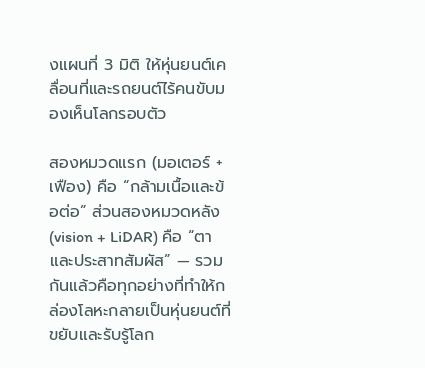งแผนที่ 3 มิติ ให้หุ่นยนต์เคลื่อนที่และรถยนต์ไร้คนขับมองเห็นโลกรอบตัว

สองหมวดแรก (มอเตอร์ + เฟือง) คือ “กล้ามเนื้อและข้อต่อ” ส่วนสองหมวดหลัง (vision + LiDAR) คือ “ตาและประสาทสัมผัส” — รวมกันแล้วคือทุกอย่างที่ทำให้กล่องโลหะกลายเป็นหุ่นยนต์ที่ขยับและรับรู้โลก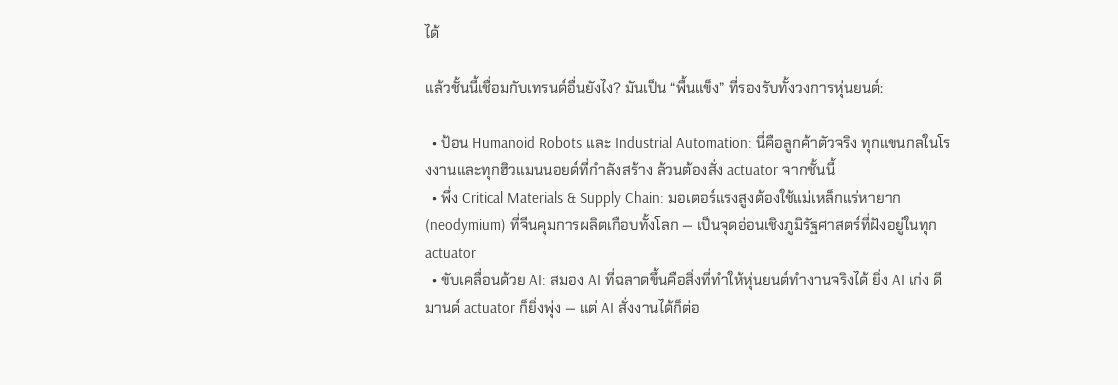ได้

แล้วชั้นนี้เชื่อมกับเทรนด์อื่นยังไง? มันเป็น “พื้นแข็ง” ที่รองรับทั้งวงการหุ่นยนต์:

  • ป้อน Humanoid Robots และ Industrial Automation: นี่คือลูกค้าตัวจริง ทุกแขนกลในโรงงานและทุกฮิวแมนนอยด์ที่กำลังสร้าง ล้วนต้องสั่ง actuator จากชั้นนี้
  • พึ่ง Critical Materials & Supply Chain: มอเตอร์แรงสูงต้องใช้แม่เหล็กแร่หายาก (neodymium) ที่จีนคุมการผลิตเกือบทั้งโลก — เป็นจุดอ่อนเชิงภูมิรัฐศาสตร์ที่ฝังอยู่ในทุก actuator
  • ขับเคลื่อนด้วย AI: สมอง AI ที่ฉลาดขึ้นคือสิ่งที่ทำให้หุ่นยนต์ทำงานจริงได้ ยิ่ง AI เก่ง ดีมานด์ actuator ก็ยิ่งพุ่ง — แต่ AI สั่งงานได้ก็ต่อ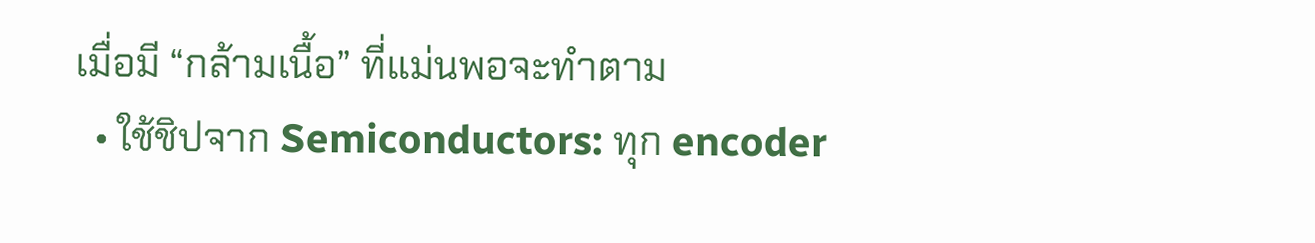เมื่อมี “กล้ามเนื้อ” ที่แม่นพอจะทำตาม
  • ใช้ชิปจาก Semiconductors: ทุก encoder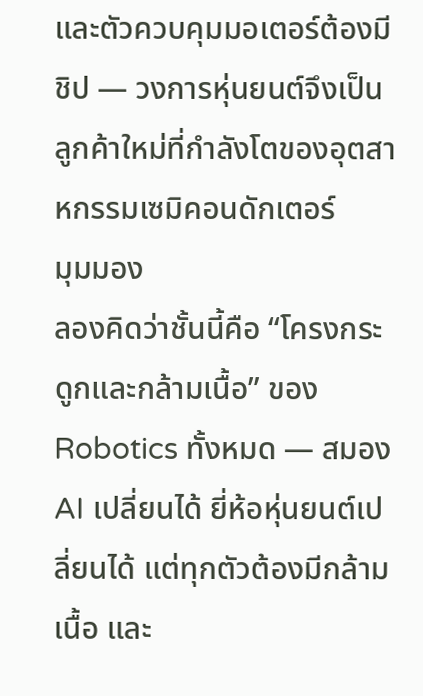และตัวควบคุมมอเตอร์ต้องมีชิป — วงการหุ่นยนต์จึงเป็นลูกค้าใหม่ที่กำลังโตของอุตสาหกรรมเซมิคอนดักเตอร์
มุมมอง
ลองคิดว่าชั้นนี้คือ “โครงกระดูกและกล้ามเนื้อ” ของ Robotics ทั้งหมด — สมอง AI เปลี่ยนได้ ยี่ห้อหุ่นยนต์เปลี่ยนได้ แต่ทุกตัวต้องมีกล้ามเนื้อ และ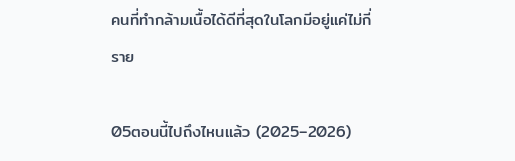คนที่ทำกล้ามเนื้อได้ดีที่สุดในโลกมีอยู่แค่ไม่กี่ราย

05ตอนนี้ไปถึงไหนแล้ว (2025–2026)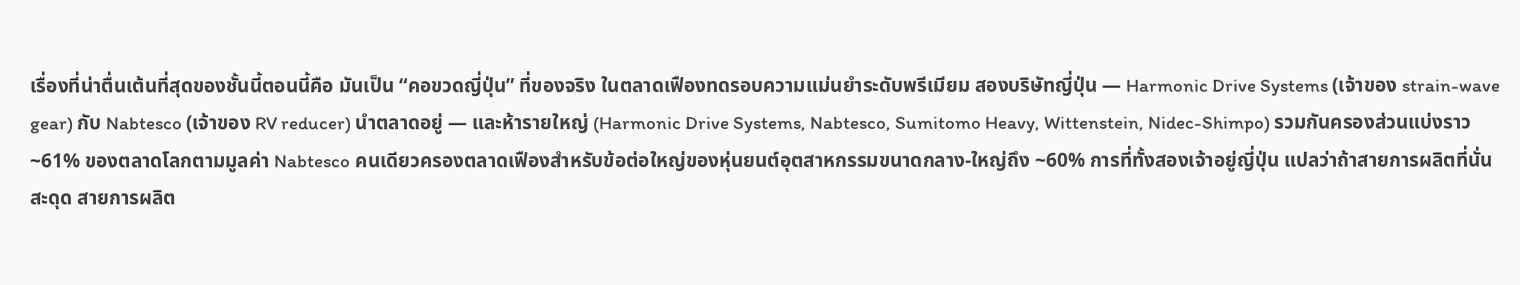เรื่องที่น่าตื่นเต้นที่สุดของชั้นนี้ตอนนี้คือ มันเป็น “คอขวดญี่ปุ่น” ที่ของจริง ในตลาดเฟืองทดรอบความแม่นยำระดับพรีเมียม สองบริษัทญี่ปุ่น — Harmonic Drive Systems (เจ้าของ strain-wave gear) กับ Nabtesco (เจ้าของ RV reducer) นำตลาดอยู่ — และห้ารายใหญ่ (Harmonic Drive Systems, Nabtesco, Sumitomo Heavy, Wittenstein, Nidec-Shimpo) รวมกันครองส่วนแบ่งราว ~61% ของตลาดโลกตามมูลค่า Nabtesco คนเดียวครองตลาดเฟืองสำหรับข้อต่อใหญ่ของหุ่นยนต์อุตสาหกรรมขนาดกลาง-ใหญ่ถึง ~60% การที่ทั้งสองเจ้าอยู่ญี่ปุ่น แปลว่าถ้าสายการผลิตที่นั่นสะดุด สายการผลิต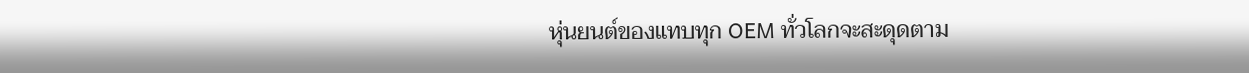หุ่นยนต์ของแทบทุก OEM ทั่วโลกจะสะดุดตาม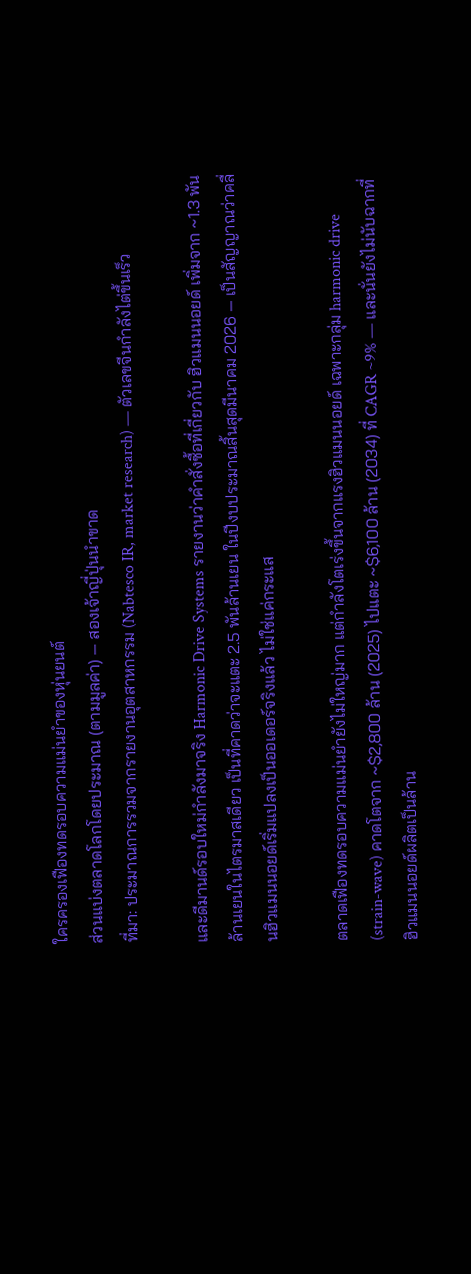ใครครองเฟืองทดรอบความแม่นยำของหุ่นยนต์
ส่วนแบ่งตลาดโลกโดยประมาณ (ตามมูลค่า) — สองเจ้าญี่ปุ่นนำขาด
ที่มา: ประมาณการรวมจากรายงานอุตสาหกรรม (Nabtesco IR, market research) — ตัวเลขจีนกำลังไต่ขึ้นเร็ว

และดีมานด์รอบใหม่กำลังมาจริง Harmonic Drive Systems รายงานว่าคำสั่งซื้อที่เกี่ยวกับ ฮิวแมนนอยด์ เพิ่มจาก ~1.3 พันล้านเยนในไตรมาสเดียว เป็นที่คาดว่าจะแตะ 2.5 พันล้านเยน ในปีงบประมาณสิ้นสุดมีนาคม 2026 — เป็นสัญญาณว่าคลื่นฮิวแมนนอยด์เริ่มแปลงเป็นออเดอร์จริงแล้ว ไม่ใช่แค่กระแส

ตลาดเฟืองทดรอบความแม่นยำยังไม่ใหญ่มาก แต่กำลังโตเร่งขึ้นจากแรงฮิวแมนนอยด์ เฉพาะกลุ่ม harmonic drive (strain-wave) คาดโตจาก ~$2,800 ล้าน (2025) ไปแตะ ~$6,100 ล้าน (2034) ที่ CAGR ~9% — และนั่นยังไม่นับฉากที่ฮิวแมนนอยด์ผลิตเป็นล้าน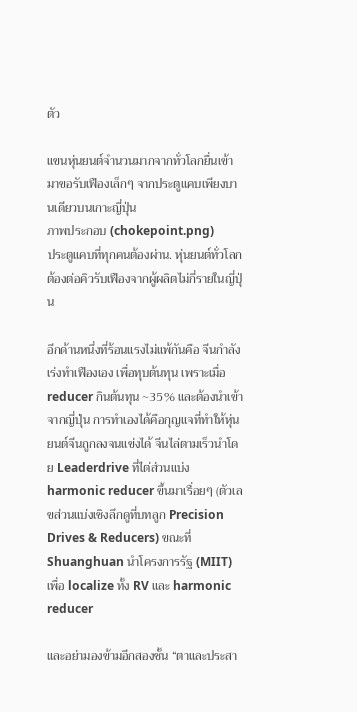ตัว

แขนหุ่นยนต์จำนวนมากจากทั่วโลกยื่นเข้ามาขอรับเฟืองเล็กๆ จากประตูแคบเพียงบานเดียวบนเกาะญี่ปุ่น
ภาพประกอบ (chokepoint.png)
ประตูแคบที่ทุกคนต้องผ่าน. หุ่นยนต์ทั่วโลกต้องต่อคิวรับเฟืองจากผู้ผลิตไม่กี่รายในญี่ปุ่น

อีกด้านหนึ่งที่ร้อนแรงไม่แพ้กันคือ จีนกำลังเร่งทำเฟืองเอง เพื่อทุบต้นทุน เพราะเมื่อ reducer กินต้นทุน ~35% และต้องนำเข้าจากญี่ปุ่น การทำเองได้คือกุญแจที่ทำให้หุ่นยนต์จีนถูกลงจนแข่งได้ จีนไล่ตามเร็วนำโดย Leaderdrive ที่ไต่ส่วนแบ่ง harmonic reducer ขึ้นมาเรื่อยๆ (ตัวเลขส่วนแบ่งเชิงลึกดูที่บทลูก Precision Drives & Reducers) ขณะที่ Shuanghuan นำโครงการรัฐ (MIIT) เพื่อ localize ทั้ง RV และ harmonic reducer

และอย่ามองข้ามอีกสองชั้น “ตาและประสา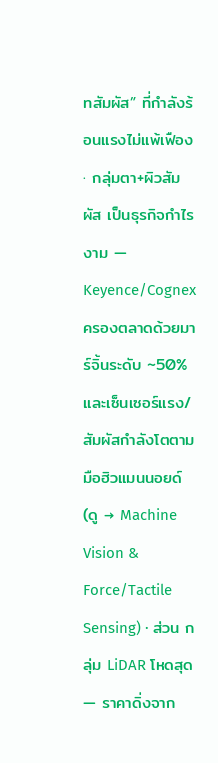ทสัมผัส” ที่กำลังร้อนแรงไม่แพ้เฟือง · กลุ่มตา+ผิวสัมผัส เป็นธุรกิจกำไรงาม — Keyence/Cognex ครองตลาดด้วยมาร์จิ้นระดับ ~50% และเซ็นเซอร์แรง/สัมผัสกำลังโตตามมือฮิวแมนนอยด์ (ดู → Machine Vision & Force/Tactile Sensing) · ส่วน กลุ่ม LiDAR โหดสุด — ราคาดิ่งจาก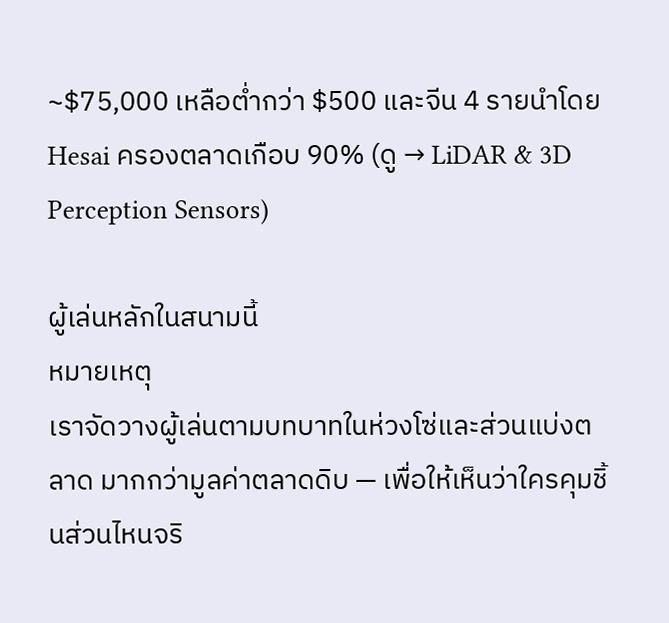~$75,000 เหลือต่ำกว่า $500 และจีน 4 รายนำโดย Hesai ครองตลาดเกือบ 90% (ดู → LiDAR & 3D Perception Sensors)

ผู้เล่นหลักในสนามนี้
หมายเหตุ
เราจัดวางผู้เล่นตามบทบาทในห่วงโซ่และส่วนแบ่งตลาด มากกว่ามูลค่าตลาดดิบ — เพื่อให้เห็นว่าใครคุมชิ้นส่วนไหนจริ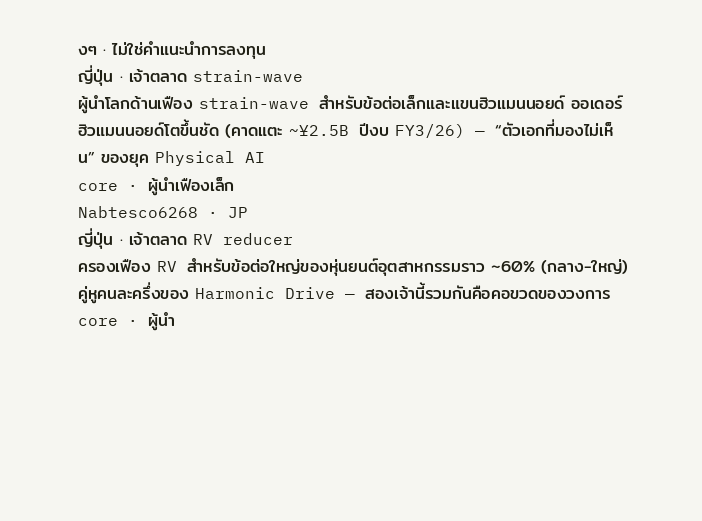งๆ · ไม่ใช่คำแนะนำการลงทุน
ญี่ปุ่น · เจ้าตลาด strain-wave
ผู้นำโลกด้านเฟือง strain-wave สำหรับข้อต่อเล็กและแขนฮิวแมนนอยด์ ออเดอร์ฮิวแมนนอยด์โตขึ้นชัด (คาดแตะ ~¥2.5B ปีงบ FY3/26) — “ตัวเอกที่มองไม่เห็น” ของยุค Physical AI
core · ผู้นำเฟืองเล็ก
Nabtesco6268 · JP
ญี่ปุ่น · เจ้าตลาด RV reducer
ครองเฟือง RV สำหรับข้อต่อใหญ่ของหุ่นยนต์อุตสาหกรรมราว ~60% (กลาง-ใหญ่) คู่หูคนละครึ่งของ Harmonic Drive — สองเจ้านี้รวมกันคือคอขวดของวงการ
core · ผู้นำ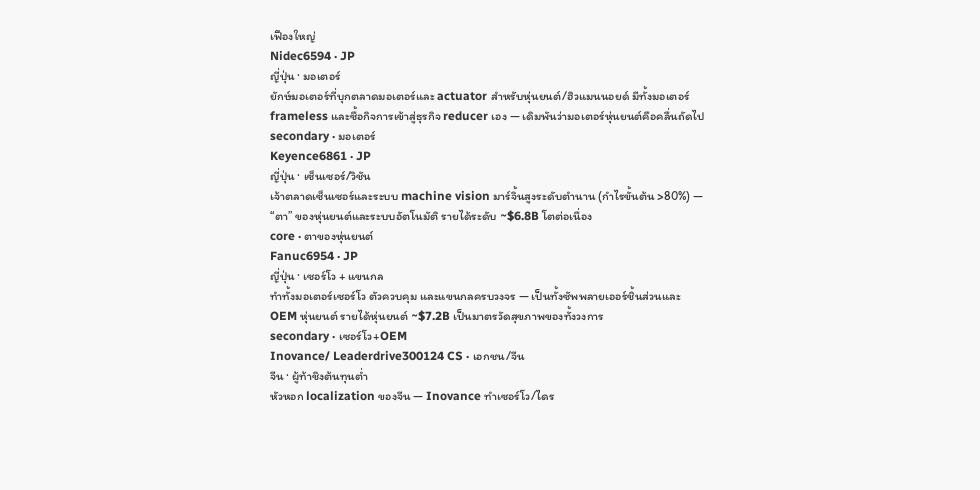เฟืองใหญ่
Nidec6594 · JP
ญี่ปุ่น · มอเตอร์
ยักษ์มอเตอร์ที่บุกตลาดมอเตอร์และ actuator สำหรับหุ่นยนต์/ฮิวแมนนอยด์ มีทั้งมอเตอร์ frameless และซื้อกิจการเข้าสู่ธุรกิจ reducer เอง — เดิมพันว่ามอเตอร์หุ่นยนต์คือคลื่นถัดไป
secondary · มอเตอร์
Keyence6861 · JP
ญี่ปุ่น · เซ็นเซอร์/วิชัน
เจ้าตลาดเซ็นเซอร์และระบบ machine vision มาร์จิ้นสูงระดับตำนาน (กำไรขั้นต้น >80%) — “ตา” ของหุ่นยนต์และระบบอัตโนมัติ รายได้ระดับ ~$6.8B โตต่อเนื่อง
core · ตาของหุ่นยนต์
Fanuc6954 · JP
ญี่ปุ่น · เซอร์โว + แขนกล
ทำทั้งมอเตอร์เซอร์โว ตัวควบคุม และแขนกลครบวงจร — เป็นทั้งซัพพลายเออร์ชิ้นส่วนและ OEM หุ่นยนต์ รายได้หุ่นยนต์ ~$7.2B เป็นมาตรวัดสุขภาพของทั้งวงการ
secondary · เซอร์โว+OEM
Inovance/ Leaderdrive300124 CS · เอกชน/จีน
จีน · ผู้ท้าชิงต้นทุนต่ำ
หัวหอก localization ของจีน — Inovance ทำเซอร์โว/ไดร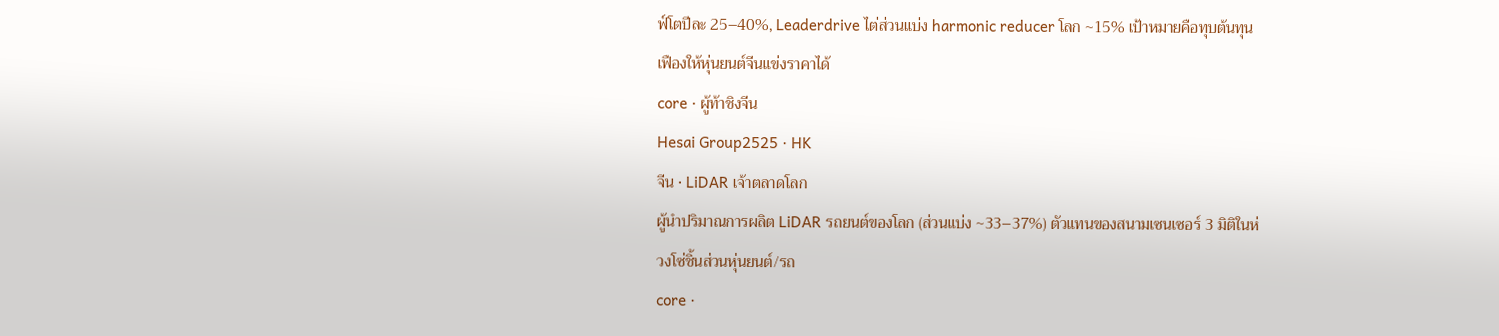ฟ์โตปีละ 25–40%, Leaderdrive ไต่ส่วนแบ่ง harmonic reducer โลก ~15% เป้าหมายคือทุบต้นทุนเฟืองให้หุ่นยนต์จีนแข่งราคาได้
core · ผู้ท้าชิงจีน
Hesai Group2525 · HK
จีน · LiDAR เจ้าตลาดโลก
ผู้นำปริมาณการผลิต LiDAR รถยนต์ของโลก (ส่วนแบ่ง ~33–37%) ตัวแทนของสนามเซนเซอร์ 3 มิติในห่วงโซ่ชิ้นส่วนหุ่นยนต์/รถ
core ·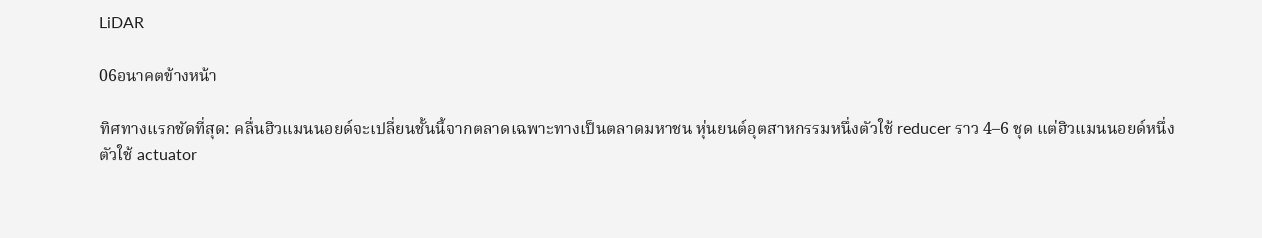LiDAR

06อนาคตข้างหน้า

ทิศทางแรกชัดที่สุด: คลื่นฮิวแมนนอยด์จะเปลี่ยนชั้นนี้จากตลาดเฉพาะทางเป็นตลาดมหาชน หุ่นยนต์อุตสาหกรรมหนึ่งตัวใช้ reducer ราว 4–6 ชุด แต่ฮิวแมนนอยด์หนึ่งตัวใช้ actuator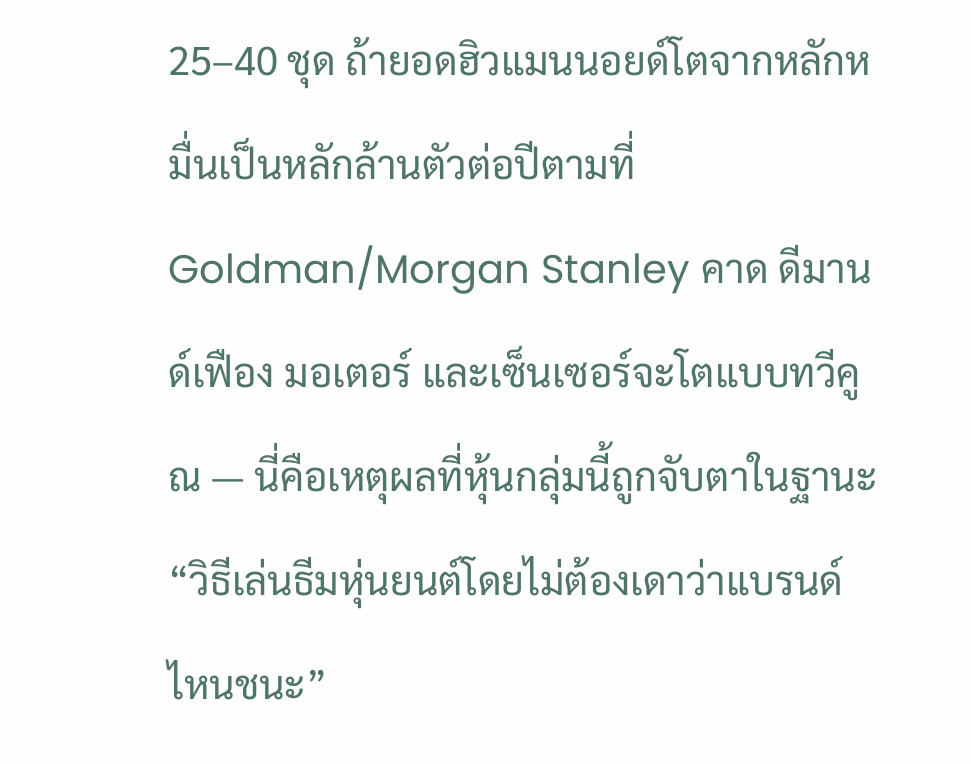25–40 ชุด ถ้ายอดฮิวแมนนอยด์โตจากหลักหมื่นเป็นหลักล้านตัวต่อปีตามที่ Goldman/Morgan Stanley คาด ดีมานด์เฟือง มอเตอร์ และเซ็นเซอร์จะโตแบบทวีคูณ — นี่คือเหตุผลที่หุ้นกลุ่มนี้ถูกจับตาในฐานะ “วิธีเล่นธีมหุ่นยนต์โดยไม่ต้องเดาว่าแบรนด์ไหนชนะ”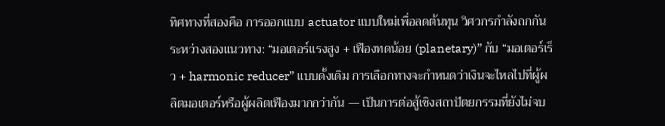ทิศทางที่สองคือ การออกแบบ actuator แบบใหม่เพื่อลดต้นทุน วิศวกรกำลังถกกันระหว่างสองแนวทาง: “มอเตอร์แรงสูง + เฟืองทดน้อย (planetary)” กับ “มอเตอร์เร็ว + harmonic reducer” แบบดั้งเดิม การเลือกทางจะกำหนดว่าเงินจะไหลไปที่ผู้ผลิตมอเตอร์หรือผู้ผลิตเฟืองมากกว่ากัน — เป็นการต่อสู้เชิงสถาปัตยกรรมที่ยังไม่จบ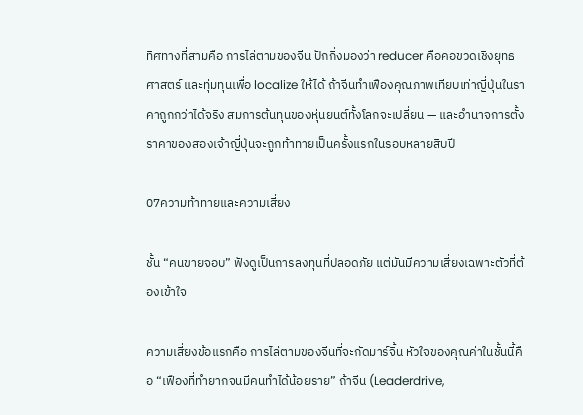ทิศทางที่สามคือ การไล่ตามของจีน ปักกิ่งมองว่า reducer คือคอขวดเชิงยุทธศาสตร์ และทุ่มทุนเพื่อ localize ให้ได้ ถ้าจีนทำเฟืองคุณภาพเทียบเท่าญี่ปุ่นในราคาถูกกว่าได้จริง สมการต้นทุนของหุ่นยนต์ทั้งโลกจะเปลี่ยน — และอำนาจการตั้งราคาของสองเจ้าญี่ปุ่นจะถูกท้าทายเป็นครั้งแรกในรอบหลายสิบปี

07ความท้าทายและความเสี่ยง

ชั้น “คนขายจอบ” ฟังดูเป็นการลงทุนที่ปลอดภัย แต่มันมีความเสี่ยงเฉพาะตัวที่ต้องเข้าใจ

ความเสี่ยงข้อแรกคือ การไล่ตามของจีนที่จะกัดมาร์จิ้น หัวใจของคุณค่าในชั้นนี้คือ “เฟืองที่ทำยากจนมีคนทำได้น้อยราย” ถ้าจีน (Leaderdrive,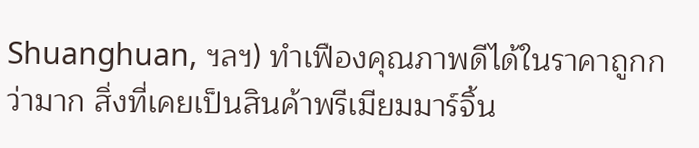Shuanghuan, ฯลฯ) ทำเฟืองคุณภาพดีได้ในราคาถูกกว่ามาก สิ่งที่เคยเป็นสินค้าพรีเมียมมาร์จิ้น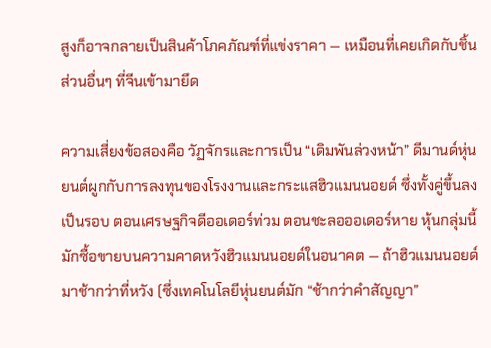สูงก็อาจกลายเป็นสินค้าโภคภัณฑ์ที่แข่งราคา — เหมือนที่เคยเกิดกับชิ้นส่วนอื่นๆ ที่จีนเข้ามายึด

ความเสี่ยงข้อสองคือ วัฏจักรและการเป็น “เดิมพันล่วงหน้า” ดีมานด์หุ่นยนต์ผูกกับการลงทุนของโรงงานและกระแสฮิวแมนนอยด์ ซึ่งทั้งคู่ขึ้นลงเป็นรอบ ตอนเศรษฐกิจดีออเดอร์ท่วม ตอนชะลอออเดอร์หาย หุ้นกลุ่มนี้มักซื้อขายบนความคาดหวังฮิวแมนนอยด์ในอนาคต — ถ้าฮิวแมนนอยด์มาช้ากว่าที่หวัง (ซึ่งเทคโนโลยีหุ่นยนต์มัก “ช้ากว่าคำสัญญา”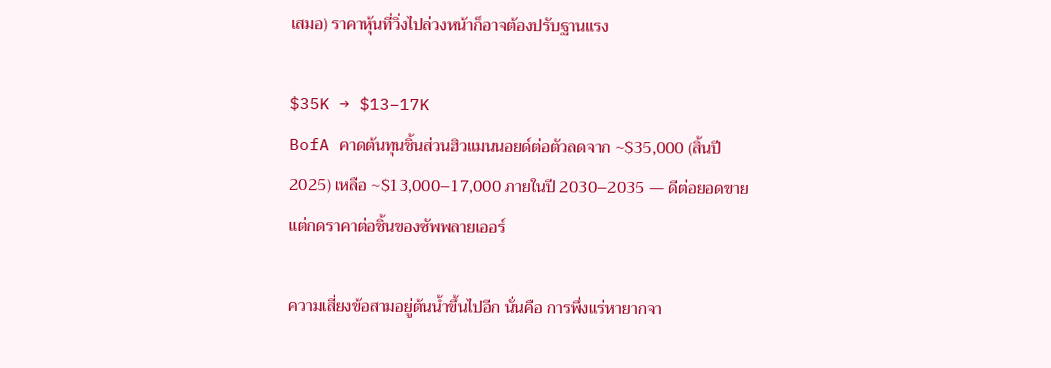เสมอ) ราคาหุ้นที่วิ่งไปล่วงหน้าก็อาจต้องปรับฐานแรง

$35K → $13–17K
BofA คาดต้นทุนชิ้นส่วนฮิวแมนนอยด์ต่อตัวลดจาก ~$35,000 (สิ้นปี 2025) เหลือ ~$13,000–17,000 ภายในปี 2030–2035 — ดีต่อยอดขาย แต่กดราคาต่อชิ้นของซัพพลายเออร์

ความเสี่ยงข้อสามอยู่ต้นน้ำขึ้นไปอีก นั่นคือ การพึ่งแร่หายากจา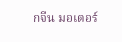กจีน มอเตอร์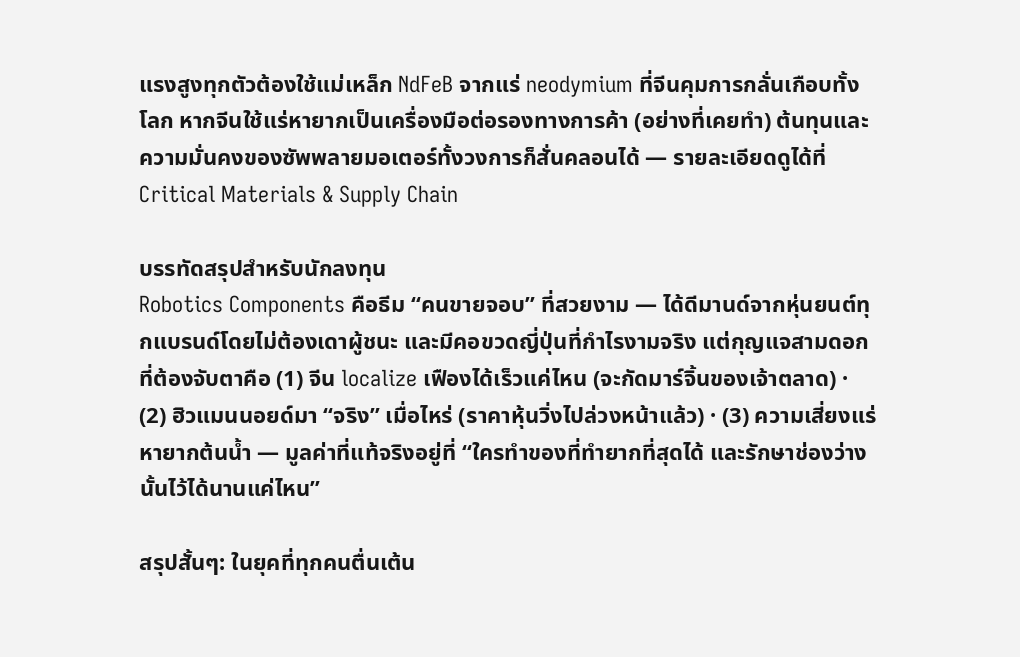แรงสูงทุกตัวต้องใช้แม่เหล็ก NdFeB จากแร่ neodymium ที่จีนคุมการกลั่นเกือบทั้งโลก หากจีนใช้แร่หายากเป็นเครื่องมือต่อรองทางการค้า (อย่างที่เคยทำ) ต้นทุนและความมั่นคงของซัพพลายมอเตอร์ทั้งวงการก็สั่นคลอนได้ — รายละเอียดดูได้ที่ Critical Materials & Supply Chain

บรรทัดสรุปสำหรับนักลงทุน
Robotics Components คือธีม “คนขายจอบ” ที่สวยงาม — ได้ดีมานด์จากหุ่นยนต์ทุกแบรนด์โดยไม่ต้องเดาผู้ชนะ และมีคอขวดญี่ปุ่นที่กำไรงามจริง แต่กุญแจสามดอกที่ต้องจับตาคือ (1) จีน localize เฟืองได้เร็วแค่ไหน (จะกัดมาร์จิ้นของเจ้าตลาด) · (2) ฮิวแมนนอยด์มา “จริง” เมื่อไหร่ (ราคาหุ้นวิ่งไปล่วงหน้าแล้ว) · (3) ความเสี่ยงแร่หายากต้นน้ำ — มูลค่าที่แท้จริงอยู่ที่ “ใครทำของที่ทำยากที่สุดได้ และรักษาช่องว่างนั้นไว้ได้นานแค่ไหน”

สรุปสั้นๆ: ในยุคที่ทุกคนตื่นเต้น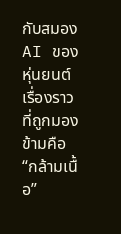กับสมอง AI ของหุ่นยนต์ เรื่องราวที่ถูกมองข้ามคือ “กล้ามเนื้อ”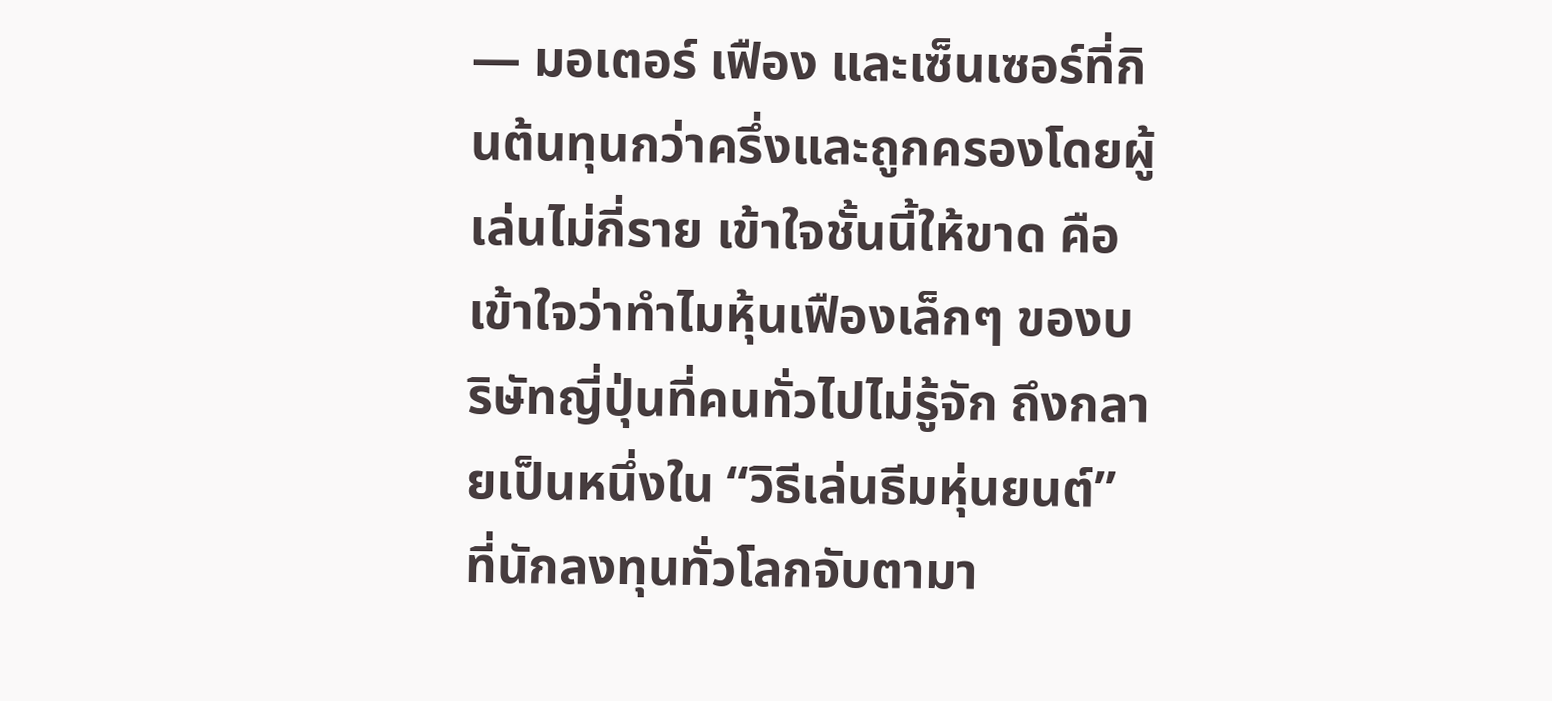— มอเตอร์ เฟือง และเซ็นเซอร์ที่กินต้นทุนกว่าครึ่งและถูกครองโดยผู้เล่นไม่กี่ราย เข้าใจชั้นนี้ให้ขาด คือเข้าใจว่าทำไมหุ้นเฟืองเล็กๆ ของบริษัทญี่ปุ่นที่คนทั่วไปไม่รู้จัก ถึงกลายเป็นหนึ่งใน “วิธีเล่นธีมหุ่นยนต์” ที่นักลงทุนทั่วโลกจับตามา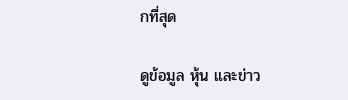กที่สุด

ดูข้อมูล หุ้น และข่าว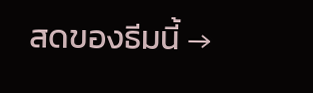สดของธีมนี้ →